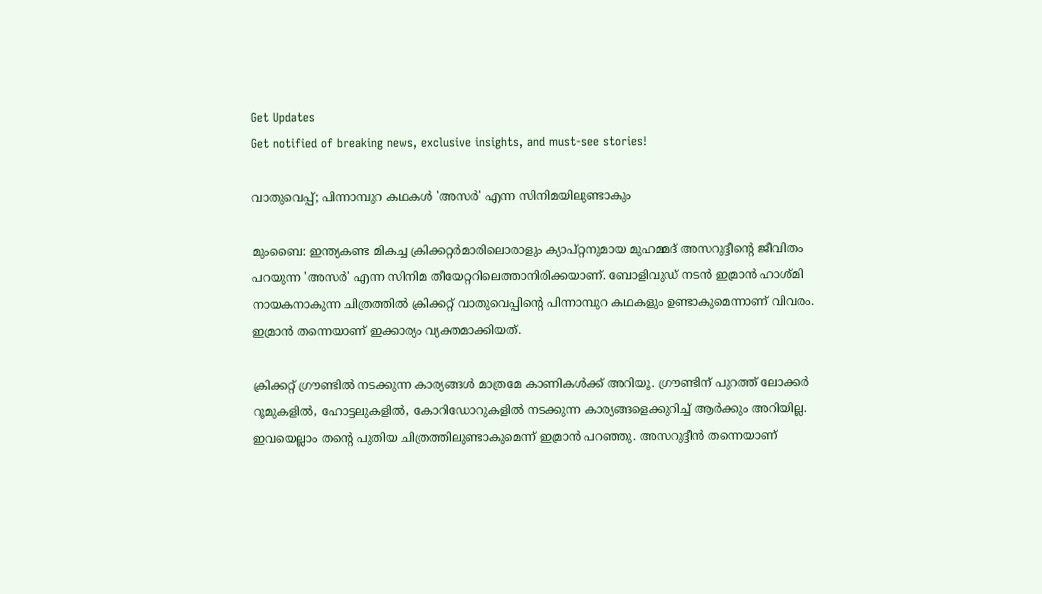Get Updates
Get notified of breaking news, exclusive insights, and must-see stories!

വാതുവെപ്പ്; പിന്നാമ്പുറ കഥകള്‍ 'അസര്‍' എന്ന സിനിമയിലുണ്ടാകും

മുംബൈ: ഇന്ത്യകണ്ട മികച്ച ക്രിക്കറ്റര്‍മാരിലൊരാളും ക്യാപ്റ്റനുമായ മുഹമ്മദ് അസറുദ്ദീന്റെ ജീവിതം പറയുന്ന 'അസര്‍' എന്ന സിനിമ തീയേറ്ററിലെത്താനിരിക്കയാണ്. ബോളിവുഡ് നടന്‍ ഇമ്രാന്‍ ഹാശ്മി നായകനാകുന്ന ചിത്രത്തില്‍ ക്രിക്കറ്റ് വാതുവെപ്പിന്റെ പിന്നാമ്പുറ കഥകളും ഉണ്ടാകുമെന്നാണ് വിവരം. ഇമ്രാന്‍ തന്നെയാണ് ഇക്കാര്യം വ്യക്തമാക്കിയത്.

ക്രിക്കറ്റ് ഗ്രൗണ്ടില്‍ നടക്കുന്ന കാര്യങ്ങള്‍ മാത്രമേ കാണികള്‍ക്ക് അറിയൂ. ഗ്രൗണ്ടിന് പുറത്ത് ലോക്കര്‍ റൂമുകളില്‍, ഹോട്ടലുകളില്‍, കോറിഡോറുകളില്‍ നടക്കുന്ന കാര്യങ്ങളെക്കുറിച്ച് ആര്‍ക്കും അറിയില്ല. ഇവയെല്ലാം തന്റെ പുതിയ ചിത്രത്തിലുണ്ടാകുമെന്ന് ഇമ്രാന്‍ പറഞ്ഞു. അസറുദ്ദീന്‍ തന്നെയാണ്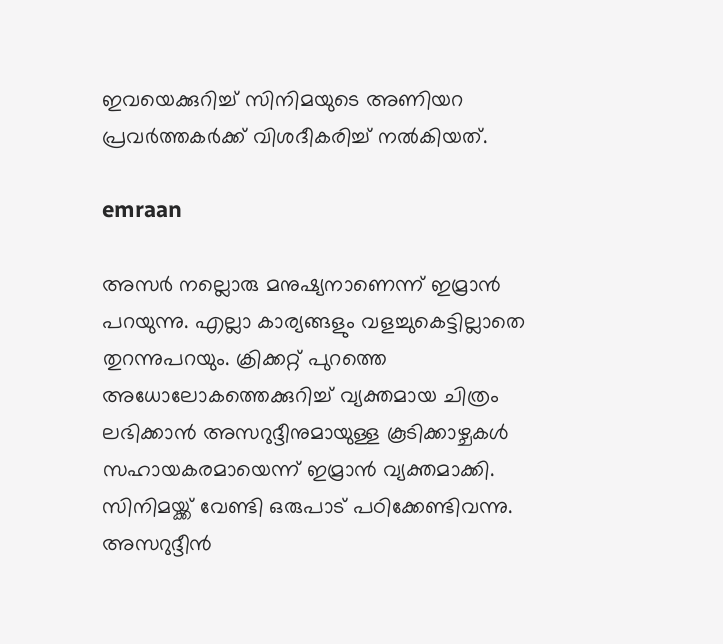ഇവയെക്കുറിച്ച് സിനിമയുടെ അണിയറ പ്രവര്‍ത്തകര്‍ക്ക് വിശദീകരിച്ച് നല്‍കിയത്.

emraan

അസര്‍ നല്ലൊരു മനുഷ്യനാണെന്ന് ഇമ്രാന്‍ പറയുന്നു. എല്ലാ കാര്യങ്ങളും വളച്ചുകെട്ടില്ലാതെ തുറന്നുപറയും. ക്രിക്കറ്റ് പുറത്തെ അധോലോകത്തെക്കുറിച്ച് വ്യക്തമായ ചിത്രം ലഭിക്കാന്‍ അസറുദ്ദീനുമായുള്ള കൂടിക്കാഴ്ചകള്‍ സഹായകരമായെന്ന് ഇമ്രാന്‍ വ്യക്തമാക്കി. സിനിമയ്ക്ക് വേണ്ടി ഒരുപാട് പഠിക്കേണ്ടിവന്നു. അസറുദ്ദീന്‍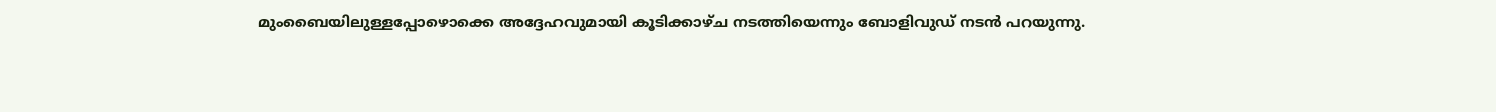മുംബൈയിലുള്ളപ്പോഴൊക്കെ അദ്ദേഹവുമായി കൂടിക്കാഴ്ച നടത്തിയെന്നും ബോളിവുഡ് നടന്‍ പറയുന്നു.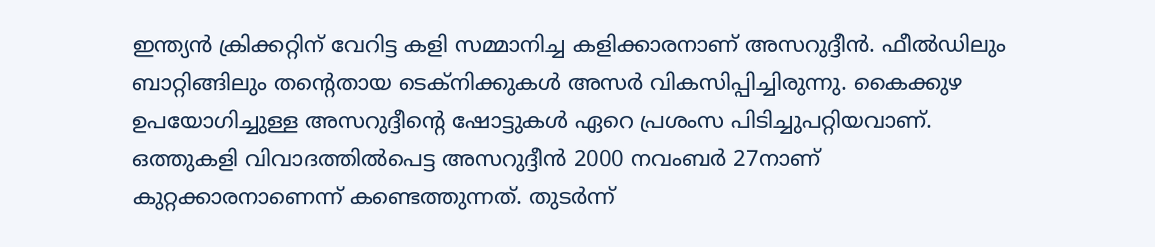ഇന്ത്യന്‍ ക്രിക്കറ്റിന് വേറിട്ട കളി സമ്മാനിച്ച കളിക്കാരനാണ് അസറുദ്ദീന്‍. ഫീല്‍ഡിലും ബാറ്റിങ്ങിലും തന്റെതായ ടെക്‌നിക്കുകള്‍ അസര്‍ വികസിപ്പിച്ചിരുന്നു. കൈക്കുഴ ഉപയോഗിച്ചുള്ള അസറുദ്ദീന്റെ ഷോട്ടുകള്‍ ഏറെ പ്രശംസ പിടിച്ചുപറ്റിയവാണ്. ഒത്തുകളി വിവാദത്തില്‍പെട്ട അസറുദ്ദീന്‍ 2000 നവംബര്‍ 27നാണ് കുറ്റക്കാരനാണെന്ന് കണ്ടെത്തുന്നത്. തുടര്‍ന്ന്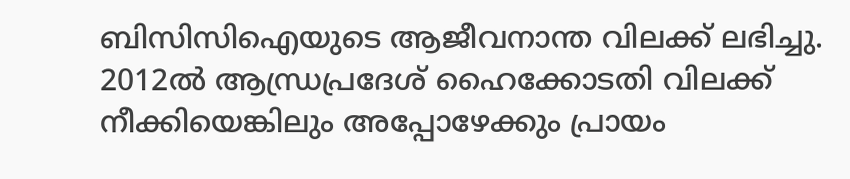ബിസിസിഐയുടെ ആജീവനാന്ത വിലക്ക് ലഭിച്ചു. 2012ല്‍ ആന്ധ്രപ്രദേശ് ഹൈക്കോടതി വിലക്ക് നീക്കിയെങ്കിലും അപ്പോഴേക്കും പ്രായം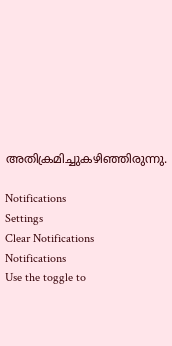അതിക്രമിച്ചുകഴിഞ്ഞിരുന്നു.

Notifications
Settings
Clear Notifications
Notifications
Use the toggle to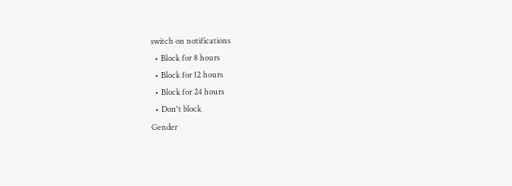switch on notifications
  • Block for 8 hours
  • Block for 12 hours
  • Block for 24 hours
  • Don't block
Gender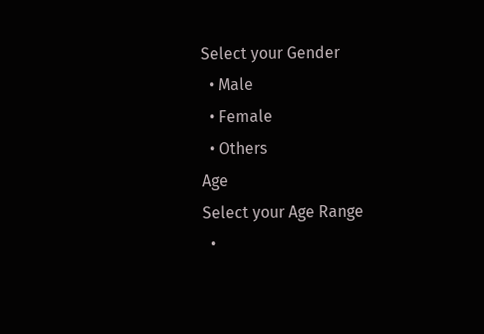Select your Gender
  • Male
  • Female
  • Others
Age
Select your Age Range
  •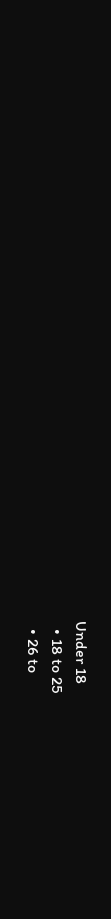Under 18
  • 18 to 25
  • 26 to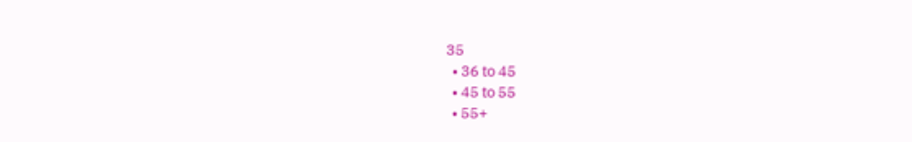35
  • 36 to 45
  • 45 to 55
  • 55+